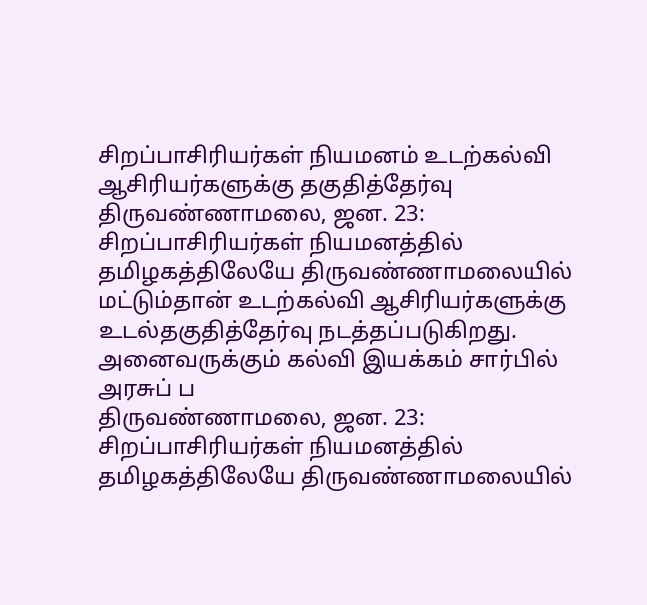சிறப்பாசிரியர்கள் நியமனம் உடற்கல்வி ஆசிரியர்களுக்கு தகுதித்தேர்வு
திருவண்ணாமலை, ஜன. 23: சிறப்பாசிரியர்கள் நியமனத்தில் தமிழகத்திலேயே திருவண்ணாமலையில் மட்டும்தான் உடற்கல்வி ஆசிரியர்களுக்கு உடல்தகுதித்தேர்வு நடத்தப்படுகிறது. அனைவருக்கும் கல்வி இயக்கம் சார்பில் அரசுப் ப
திருவண்ணாமலை, ஜன. 23: சிறப்பாசிரியர்கள் நியமனத்தில் தமிழகத்திலேயே திருவண்ணாமலையில்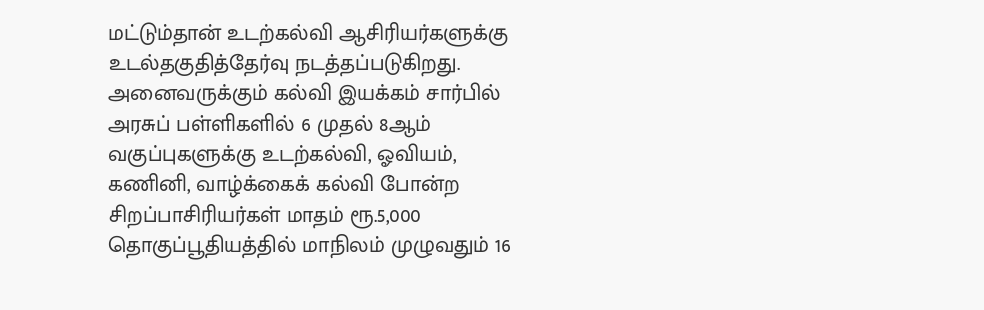மட்டும்தான் உடற்கல்வி ஆசிரியர்களுக்கு உடல்தகுதித்தேர்வு நடத்தப்படுகிறது.
அனைவருக்கும் கல்வி இயக்கம் சார்பில் அரசுப் பள்ளிகளில் 6 முதல் 8ஆம் வகுப்புகளுக்கு உடற்கல்வி, ஓவியம், கணினி, வாழ்க்கைக் கல்வி போன்ற சிறப்பாசிரியர்கள் மாதம் ரூ.5,000 தொகுப்பூதியத்தில் மாநிலம் முழுவதும் 16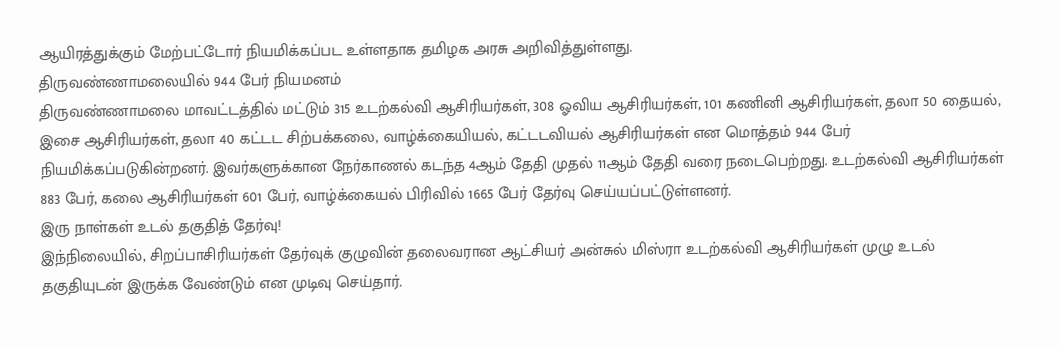ஆயிரத்துக்கும் மேற்பட்டோர் நியமிக்கப்பட உள்ளதாக தமிழக அரசு அறிவித்துள்ளது.
திருவண்ணாமலையில் 944 பேர் நியமனம்
திருவண்ணாமலை மாவட்டத்தில் மட்டும் 315 உடற்கல்வி ஆசிரியர்கள், 308 ஓவிய ஆசிரியர்கள், 101 கணினி ஆசிரியர்கள், தலா 50 தையல், இசை ஆசிரியர்கள், தலா 40 கட்டட சிற்பக்கலை, வாழ்க்கையியல், கட்டடவியல் ஆசிரியர்கள் என மொத்தம் 944 பேர் நியமிக்கப்படுகின்றனர். இவர்களுக்கான நேர்காணல் கடந்த 4ஆம் தேதி முதல் 11ஆம் தேதி வரை நடைபெற்றது. உடற்கல்வி ஆசிரியர்கள் 883 பேர், கலை ஆசிரியர்கள் 601 பேர், வாழ்க்கையல் பிரிவில் 1665 பேர் தேர்வு செய்யப்பட்டுள்ளனர்.
இரு நாள்கள் உடல் தகுதித் தேர்வு!
இந்நிலையில், சிறப்பாசிரியர்கள் தேர்வுக் குழுவின் தலைவரான ஆட்சியர் அன்சுல் மிஸ்ரா உடற்கல்வி ஆசிரியர்கள் முழு உடல் தகுதியுடன் இருக்க வேண்டும் என முடிவு செய்தார்.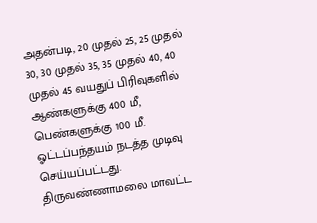அதன்படி, 20 முதல் 25, 25 முதல் 30, 30 முதல் 35, 35 முதல் 40, 40 முதல் 45 வயதுப் பிரிவுகளில் ஆண்களுக்கு 400 மீ, பெண்களுக்கு 100 மீ. ஓட்டப்பந்தயம் நடத்த முடிவு செய்யப்பட்டது.
திருவண்ணாமலை மாவட்ட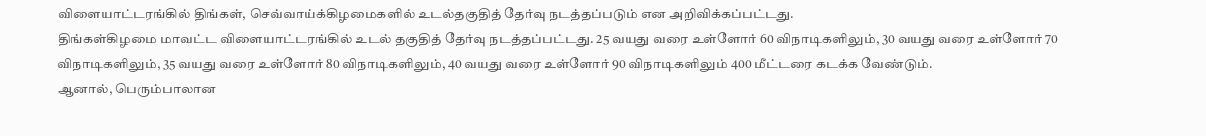விளையாட்டரங்கில் திங்கள், செவ்வாய்க்கிழமைகளில் உடல்தகுதித் தேர்வு நடத்தப்படும் என அறிவிக்கப்பட்டது.
திங்கள்கிழமை மாவட்ட விளையாட்டரங்கில் உடல் தகுதித் தேர்வு நடத்தப்பட்டது. 25 வயது வரை உள்ளோர் 60 விநாடிகளிலும், 30 வயது வரை உள்ளோர் 70 விநாடிகளிலும், 35 வயது வரை உள்ளோர் 80 விநாடிகளிலும், 40 வயது வரை உள்ளோர் 90 விநாடிகளிலும் 400 மீட்டரை கடக்க வேண்டும்.
ஆனால், பெரும்பாலான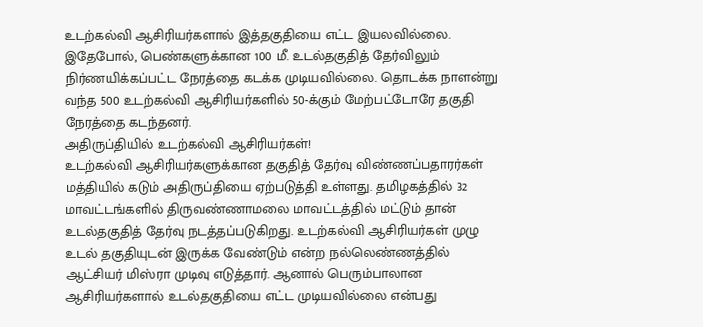உடற்கல்வி ஆசிரியர்களால் இத்தகுதியை எட்ட இயலவில்லை.
இதேபோல், பெண்களுக்கான 100 மீ. உடல்தகுதித் தேர்விலும் நிர்ணயிக்கப்பட்ட நேரத்தை கடக்க முடியவில்லை. தொடக்க நாளன்று வந்த 500 உடற்கல்வி ஆசிரியர்களில் 50-க்கும் மேற்பட்டோரே தகுதி நேரத்தை கடந்தனர்.
அதிருப்தியில் உடற்கல்வி ஆசிரியர்கள்!
உடற்கல்வி ஆசிரியர்களுக்கான தகுதித் தேர்வு விண்ணப்பதாரர்கள் மத்தியில் கடும் அதிருப்தியை ஏற்படுத்தி உள்ளது. தமிழகத்தில் 32 மாவட்டங்களில் திருவண்ணாமலை மாவட்டத்தில் மட்டும் தான் உடல்தகுதித் தேர்வு நடத்தப்படுகிறது. உடற்கல்வி ஆசிரியர்கள் முழு உடல் தகுதியுடன் இருக்க வேண்டும் என்ற நல்லெண்ணத்தில் ஆட்சியர் மிஸ்ரா முடிவு எடுத்தார். ஆனால் பெரும்பாலான ஆசிரியர்களால் உடல்தகுதியை எட்ட முடியவில்லை என்பது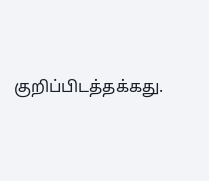குறிப்பிடத்தக்கது.